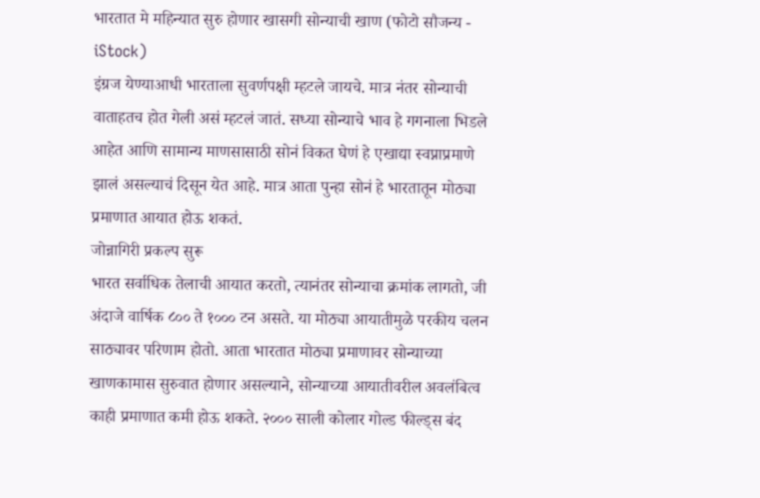भारतात मे महिन्यात सुरु होणार खासगी सोन्याची खाण (फोटो सौजन्य - iStock)
इंग्रज येण्याआधी भारताला सुवर्णपक्षी म्हटले जायचे. मात्र नंतर सोन्याची वाताहतच होत गेली असं म्हटलं जातं. सध्या सोन्याचे भाव हे गगनाला भिडले आहेत आणि सामान्य माणसासाठी सोनं विकत घेणं हे एखाद्या स्वप्नाप्रमाणे झालं असल्याचं दिसून येत आहे. मात्र आता पुन्हा सोनं हे भारतातून मोठ्या प्रमाणात आयात होऊ शकतं.
जोन्नागिरी प्रकल्प सुरू
भारत सर्वाधिक तेलाची आयात करतो, त्यानंतर सोन्याचा क्रमांक लागतो, जी अंदाजे वार्षिक ८०० ते १००० टन असते. या मोठ्या आयातीमुळे परकीय चलन साठ्यावर परिणाम होतो. आता भारतात मोठ्या प्रमाणावर सोन्याच्या खाणकामास सुरुवात होणार असल्याने, सोन्याच्या आयातीवरील अवलंबित्व काही प्रमाणात कमी होऊ शकते. २००० साली कोलार गोल्ड फील्ड्स बंद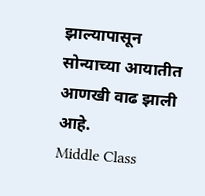झाल्यापासून सोन्याच्या आयातीत आणखी वाढ झाली आहे.
Middle Class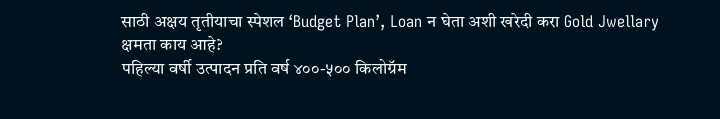साठी अक्षय तृतीयाचा स्पेशल ‘Budget Plan’, Loan न घेता अशी खरेदी करा Gold Jwellary
क्षमता काय आहे?
पहिल्या वर्षी उत्पादन प्रति वर्ष ४००-५०० किलोग्रॅम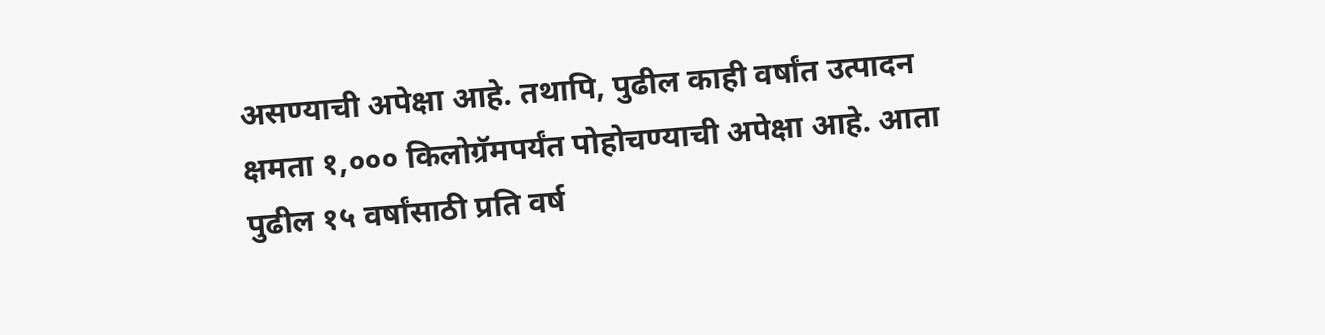असण्याची अपेक्षा आहे. तथापि, पुढील काही वर्षांत उत्पादन क्षमता १,००० किलोग्रॅमपर्यंत पोहोचण्याची अपेक्षा आहे. आता पुढील १५ वर्षांसाठी प्रति वर्ष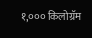१,००० किलोग्रॅम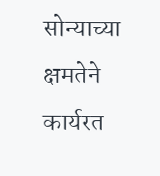सोन्याच्या क्षमतेने कार्यरत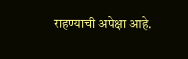राहण्याची अपेक्षा आहे.